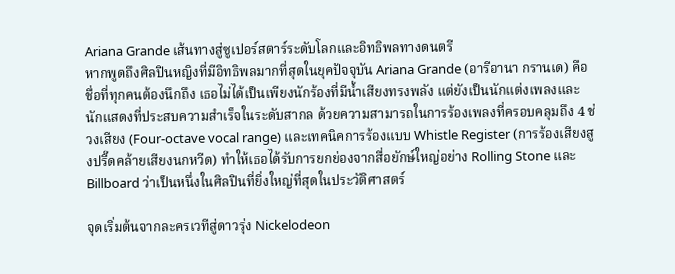Ariana Grande เส้นทางสู่ซูเปอร์สตาร์ระดับโลกและอิทธิพลทางดนตรี
หากพูดถึงศิลปินหญิงที่มีอิทธิพลมากที่สุดในยุคปัจจุบัน Ariana Grande (อารีอานา กรานเด) คือชื่อที่ทุกคนต้องนึกถึง เธอไม่ได้เป็นเพียงนักร้องที่มีน้ำเสียงทรงพลัง แต่ยังเป็นนักแต่งเพลงและนักแสดงที่ประสบความสำเร็จในระดับสากล ด้วยความสามารถในการร้องเพลงที่ครอบคลุมถึง 4 ช่วงเสียง (Four-octave vocal range) และเทคนิคการร้องแบบ Whistle Register (การร้องเสียงสูงปรี๊ดคล้ายเสียงนกหวีด) ทำให้เธอได้รับการยกย่องจากสื่อยักษ์ใหญ่อย่าง Rolling Stone และ Billboard ว่าเป็นหนึ่งในศิลปินที่ยิ่งใหญ่ที่สุดในประวัติศาสตร์

จุดเริ่มต้นจากละครเวทีสู่ดาวรุ่ง Nickelodeon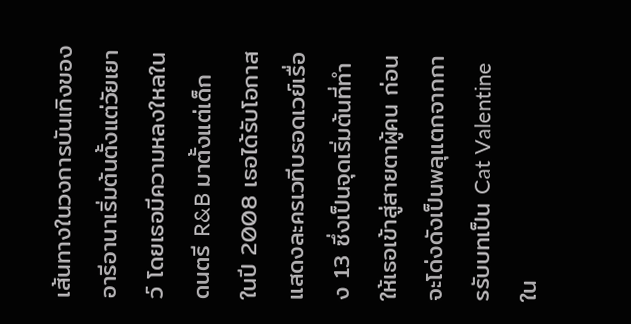เส้นทางในวงการบันเทิงของอารีอานาเริ่มต้นตั้งแต่วัยเยาว์ โดยเธอมีความหลงใหลในดนตรี R&B มาตั้งแต่เด็ก ในปี 2008 เธอได้รับโอกาสแสดงละครเวทีบรอดเวย์เรื่อง 13 ซึ่งเป็นจุดเริ่มต้นที่ทำให้เธอเข้าสู่สายตาผู้คน ก่อนจะโด่งดังเป็นพลุแตกจากการรับบทเป็น Cat Valentine ใน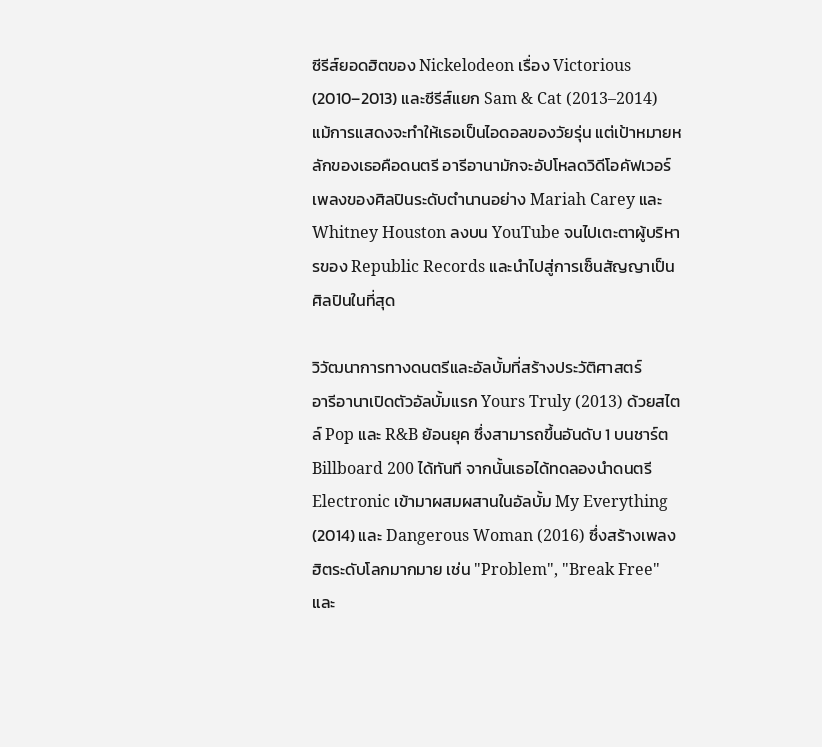ซีรีส์ยอดฮิตของ Nickelodeon เรื่อง Victorious (2010–2013) และซีรีส์แยก Sam & Cat (2013–2014)
แม้การแสดงจะทำให้เธอเป็นไอดอลของวัยรุ่น แต่เป้าหมายหลักของเธอคือดนตรี อารีอานามักจะอัปโหลดวิดีโอคัฟเวอร์เพลงของศิลปินระดับตำนานอย่าง Mariah Carey และ Whitney Houston ลงบน YouTube จนไปเตะตาผู้บริหารของ Republic Records และนำไปสู่การเซ็นสัญญาเป็นศิลปินในที่สุด

วิวัฒนาการทางดนตรีและอัลบั้มที่สร้างประวัติศาสตร์
อารีอานาเปิดตัวอัลบั้มแรก Yours Truly (2013) ด้วยสไตล์ Pop และ R&B ย้อนยุค ซึ่งสามารถขึ้นอันดับ 1 บนชาร์ต Billboard 200 ได้ทันที จากนั้นเธอได้ทดลองนำดนตรี Electronic เข้ามาผสมผสานในอัลบั้ม My Everything (2014) และ Dangerous Woman (2016) ซึ่งสร้างเพลงฮิตระดับโลกมากมาย เช่น "Problem", "Break Free" และ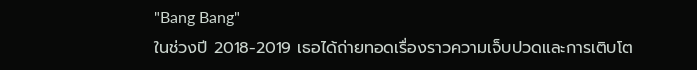"Bang Bang"
ในช่วงปี 2018-2019 เธอได้ถ่ายทอดเรื่องราวความเจ็บปวดและการเติบโต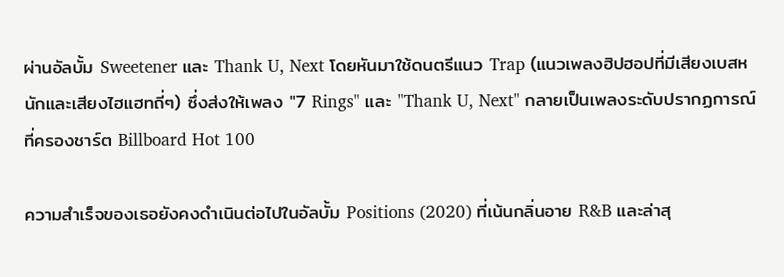ผ่านอัลบั้ม Sweetener และ Thank U, Next โดยหันมาใช้ดนตรีแนว Trap (แนวเพลงฮิปฮอปที่มีเสียงเบสหนักและเสียงไฮแฮทถี่ๆ) ซึ่งส่งให้เพลง "7 Rings" และ "Thank U, Next" กลายเป็นเพลงระดับปรากฏการณ์ที่ครองชาร์ต Billboard Hot 100

ความสำเร็จของเธอยังคงดำเนินต่อไปในอัลบั้ม Positions (2020) ที่เน้นกลิ่นอาย R&B และล่าสุ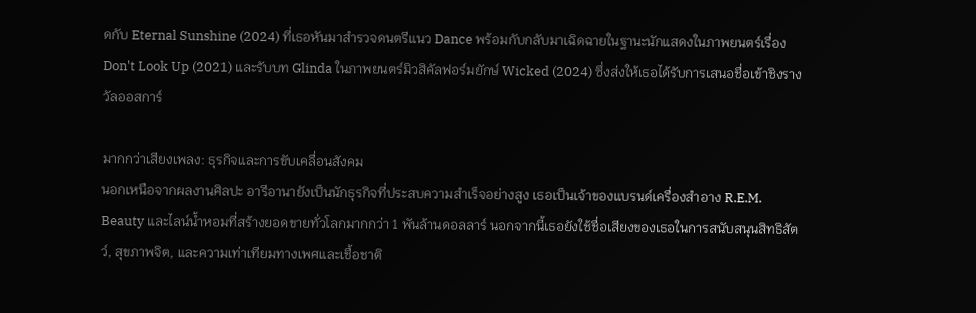ดกับ Eternal Sunshine (2024) ที่เธอหันมาสำรวจดนตรีแนว Dance พร้อมกับกลับมาเฉิดฉายในฐานะนักแสดงในภาพยนตร์เรื่อง Don't Look Up (2021) และรับบท Glinda ในภาพยนตร์มิวสิคัลฟอร์มยักษ์ Wicked (2024) ซึ่งส่งให้เธอได้รับการเสนอชื่อเข้าชิงรางวัลออสการ์

มากกว่าเสียงเพลง: ธุรกิจและการขับเคลื่อนสังคม
นอกเหนือจากผลงานศิลปะ อารีอานายังเป็นนักธุรกิจที่ประสบความสำเร็จอย่างสูง เธอเป็นเจ้าของแบรนด์เครื่องสำอาง R.E.M. Beauty และไลน์น้ำหอมที่สร้างยอดขายทั่วโลกมากกว่า 1 พันล้านดอลลาร์ นอกจากนี้เธอยังใช้ชื่อเสียงของเธอในการสนับสนุนสิทธิสัตว์, สุขภาพจิต, และความเท่าเทียมทางเพศและเชื้อชาติ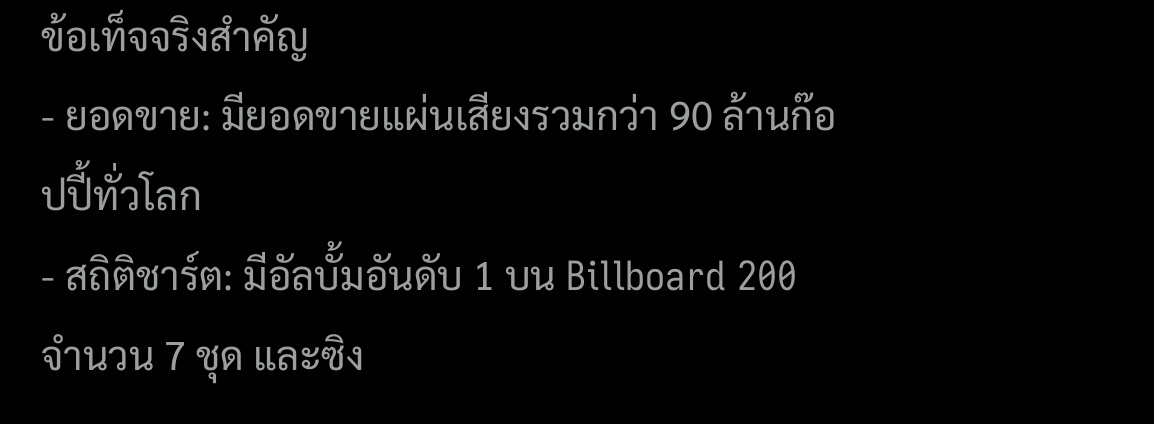ข้อเท็จจริงสำคัญ
- ยอดขาย: มียอดขายแผ่นเสียงรวมกว่า 90 ล้านก๊อปปี้ทั่วโลก
- สถิติชาร์ต: มีอัลบั้มอันดับ 1 บน Billboard 200 จำนวน 7 ชุด และซิง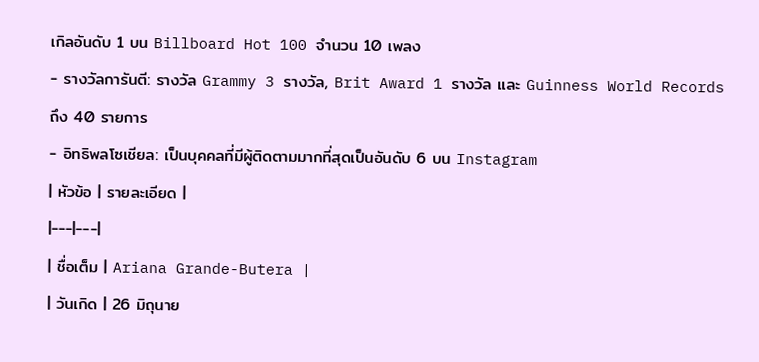เกิลอันดับ 1 บน Billboard Hot 100 จำนวน 10 เพลง
- รางวัลการันตี: รางวัล Grammy 3 รางวัล, Brit Award 1 รางวัล และ Guinness World Records ถึง 40 รายการ
- อิทธิพลโซเชียล: เป็นบุคคลที่มีผู้ติดตามมากที่สุดเป็นอันดับ 6 บน Instagram
| หัวข้อ | รายละเอียด |
|---|---|
| ชื่อเต็ม | Ariana Grande-Butera |
| วันเกิด | 26 มิถุนาย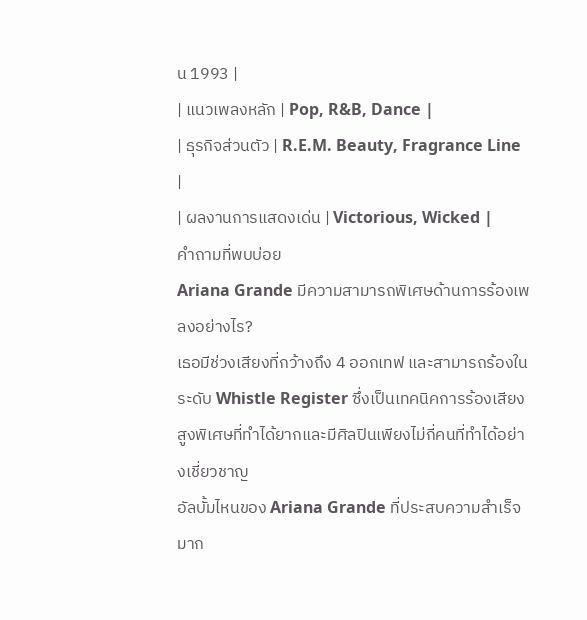น 1993 |
| แนวเพลงหลัก | Pop, R&B, Dance |
| ธุรกิจส่วนตัว | R.E.M. Beauty, Fragrance Line |
| ผลงานการแสดงเด่น | Victorious, Wicked |
คำถามที่พบบ่อย
Ariana Grande มีความสามารถพิเศษด้านการร้องเพลงอย่างไร?
เธอมีช่วงเสียงที่กว้างถึง 4 ออกเทฟ และสามารถร้องในระดับ Whistle Register ซึ่งเป็นเทคนิคการร้องเสียงสูงพิเศษที่ทำได้ยากและมีศิลปินเพียงไม่กี่คนที่ทำได้อย่างเชี่ยวชาญ
อัลบั้มไหนของ Ariana Grande ที่ประสบความสำเร็จมาก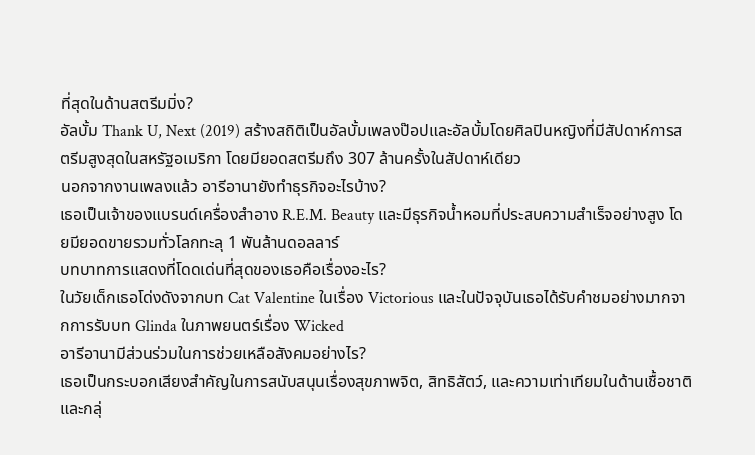ที่สุดในด้านสตรีมมิ่ง?
อัลบั้ม Thank U, Next (2019) สร้างสถิติเป็นอัลบั้มเพลงป๊อปและอัลบั้มโดยศิลปินหญิงที่มีสัปดาห์การสตรีมสูงสุดในสหรัฐอเมริกา โดยมียอดสตรีมถึง 307 ล้านครั้งในสัปดาห์เดียว
นอกจากงานเพลงแล้ว อารีอานายังทำธุรกิจอะไรบ้าง?
เธอเป็นเจ้าของแบรนด์เครื่องสำอาง R.E.M. Beauty และมีธุรกิจน้ำหอมที่ประสบความสำเร็จอย่างสูง โดยมียอดขายรวมทั่วโลกทะลุ 1 พันล้านดอลลาร์
บทบาทการแสดงที่โดดเด่นที่สุดของเธอคือเรื่องอะไร?
ในวัยเด็กเธอโด่งดังจากบท Cat Valentine ในเรื่อง Victorious และในปัจจุบันเธอได้รับคำชมอย่างมากจากการรับบท Glinda ในภาพยนตร์เรื่อง Wicked
อารีอานามีส่วนร่วมในการช่วยเหลือสังคมอย่างไร?
เธอเป็นกระบอกเสียงสำคัญในการสนับสนุนเรื่องสุขภาพจิต, สิทธิสัตว์, และความเท่าเทียมในด้านเชื้อชาติและกลุ่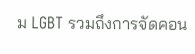ม LGBT รวมถึงการจัดคอน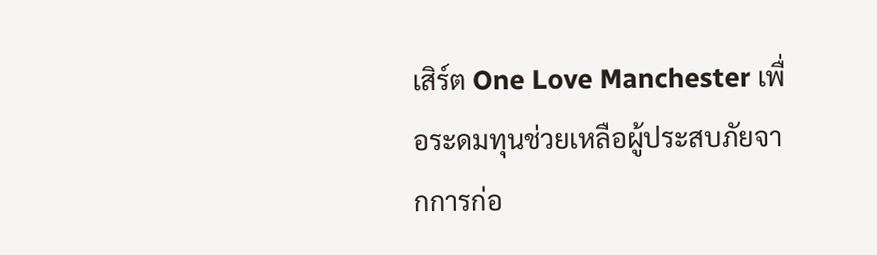เสิร์ต One Love Manchester เพื่อระดมทุนช่วยเหลือผู้ประสบภัยจากการก่อ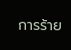การร้าย